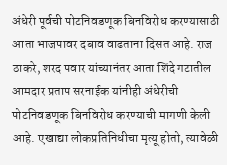अंधेरी पूर्वची पोटनिवडणूक बिनविरोध करण्यासाठी आता भाजपावर दबाव वाढताना दिसत आहे. राज ठाकरे, शरद पवार यांच्यानंतर आता शिंदे गटातील आमदार प्रताप सरनाईक यांनीही अंधेरीची पोटनिवडणूक बिनविरोध करण्याची मागणी केली आहे. एखाद्या लोकप्रतिनिधीचा मृत्यू होतो, त्यावेळी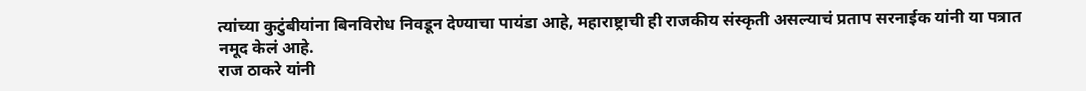त्यांच्या कुटुंबीयांना बिनविरोध निवडून देण्याचा पायंडा आहे, महाराष्ट्राची ही राजकीय संस्कृती असल्याचं प्रताप सरनाईक यांनी या पत्रात नमूद केलं आहे.
राज ठाकरे यांनी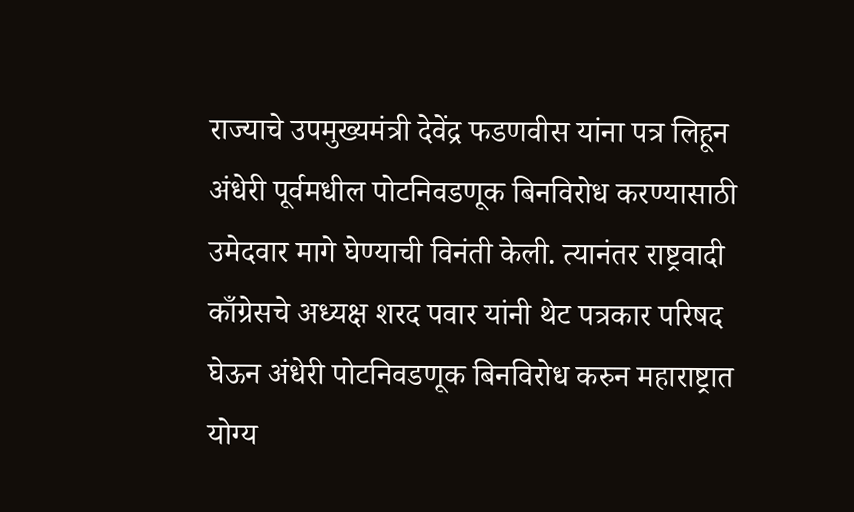राज्याचे उपमुख्यमंत्री देवेंद्र फडणवीस यांना पत्र लिहून अंधेरी पूर्वमधील पोटनिवडणूक बिनविरोध करण्यासाठी उमेदवार मागे घेण्याची विनंती केली. त्यानंतर राष्ट्रवादी काँग्रेसचे अध्यक्ष शरद पवार यांनी थेट पत्रकार परिषद घेऊन अंधेरी पोटनिवडणूक बिनविरोध करुन महाराष्ट्रात योग्य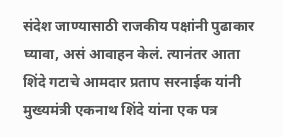संदेश जाण्यासाठी राजकीय पक्षांनी पुढाकार घ्यावा, असं आवाहन केलं. त्यानंतर आता शिंदे गटाचे आमदार प्रताप सरनाईक यांनी मुख्यमंत्री एकनाथ शिंदे यांना एक पत्र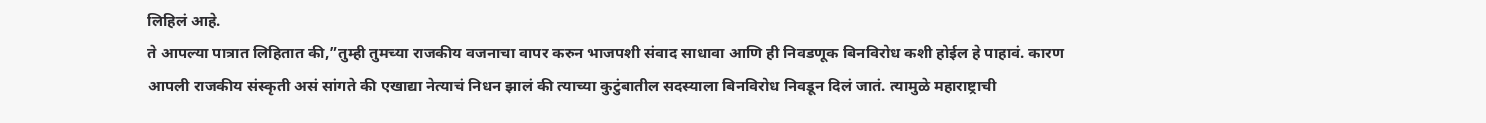लिहिलं आहे.
ते आपल्या पात्रात लिहितात की,”तुम्ही तुमच्या राजकीय वजनाचा वापर करुन भाजपशी संवाद साधावा आणि ही निवडणूक बिनविरोध कशी होईल हे पाहावं. कारण आपली राजकीय संस्कृती असं सांगते की एखाद्या नेत्याचं निधन झालं की त्याच्या कुटुंबातील सदस्याला बिनविरोध निवडून दिलं जातं. त्यामुळे महाराष्ट्राची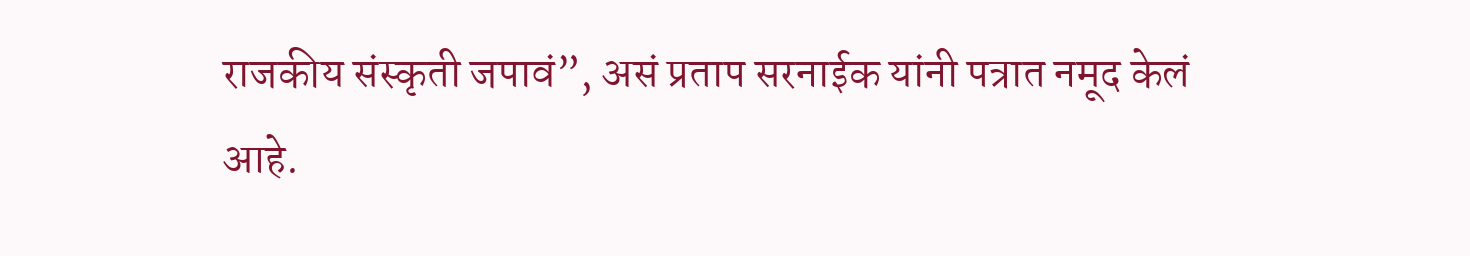राजकीय संस्कृती जपावं”, असं प्रताप सरनाईक यांनी पत्रात नमूद केलं आहे.